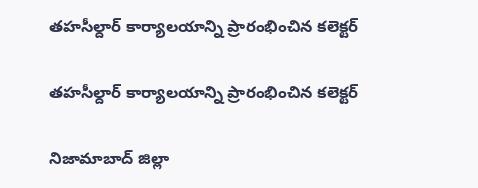తహసీల్దార్ కార్యాలయాన్ని ప్రారంభించిన కలెక్టర్

తహసీల్దార్ కార్యాలయాన్ని ప్రారంభించిన కలెక్టర్

నిజామాబాద్ జిల్లా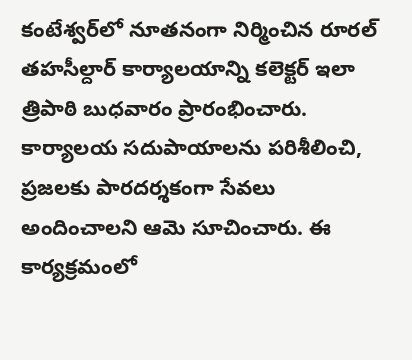కంటేశ్వర్‌లో నూతనంగా నిర్మించిన రూరల్ తహసీల్దార్ కార్యాలయాన్ని కలెక్టర్ ఇలా త్రిపాఠి బుధవారం ప్రారంభించారు. కార్యాలయ సదుపాయాలను పరిశీలించి, ప్రజలకు పారదర్శకంగా సేవలు అందించాలని ఆమె సూచించారు. ఈ కార్యక్రమంలో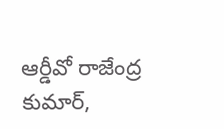ఆర్డీవో రాజేంద్ర కుమార్,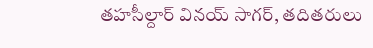తహసీల్దార్ వినయ్ సాగర్, తదితరులు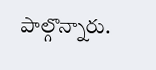పాల్గొన్నారు.